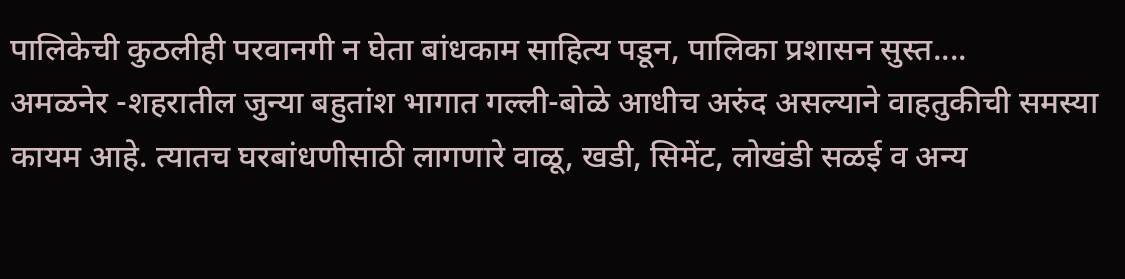पालिकेची कुठलीही परवानगी न घेता बांधकाम साहित्य पडून, पालिका प्रशासन सुस्त....
अमळनेर -शहरातील जुन्या बहुतांश भागात गल्ली-बोळे आधीच अरुंद असल्याने वाहतुकीची समस्या कायम आहे. त्यातच घरबांधणीसाठी लागणारे वाळू, खडी, सिमेंट, लोखंडी सळई व अन्य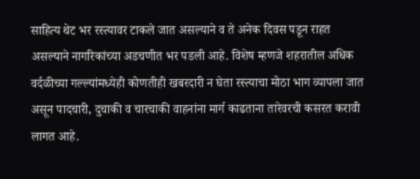साहित्य थेट भर रस्त्यावर टाकले जात असल्याने व ते अनेक दिवस पडून राहत असल्याने नागरिकांच्या अडचणीत भर पडली आहे. विशेष म्हणजे शहरातील अधिक वर्दळीच्या गल्ल्यांमध्येही कोणतीही खबरदारी न घेता रस्त्याचा मोठा भाग व्यापला जात असून पादचारी, दुचाकी व चारचाकी वाहनांना मार्ग काढताना तारेवरची कसरत करावी लागत आहे.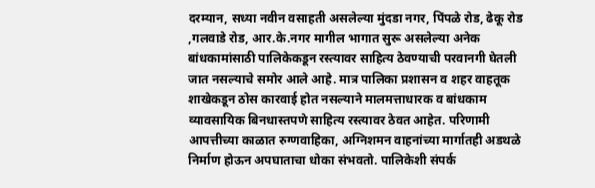दरम्यान, सध्या नवीन वसाहती असलेल्या मुंदडा नगर, पिंपळे रोड, ढेकू रोड ,गलवाडे रोड, आर.के.नगर मागील भागात सुरू असलेल्या अनेक बांधकामांसाठी पालिकेकडून रस्त्यावर साहित्य ठेवण्याची परवानगी घेतली जात नसल्याचे समोर आले आहे. मात्र पालिका प्रशासन व शहर वाहतूक शाखेकडून ठोस कारवाई होत नसल्याने मालमत्ताधारक व बांधकाम व्यावसायिक बिनधास्तपणे साहित्य रस्त्यावर ठेवत आहेत. परिणामी आपत्तीच्या काळात रुग्णवाहिका, अग्निशमन वाहनांच्या मार्गातही अडथळे निर्माण होऊन अपघाताचा धोका संभवतो. पालिकेशी संपर्क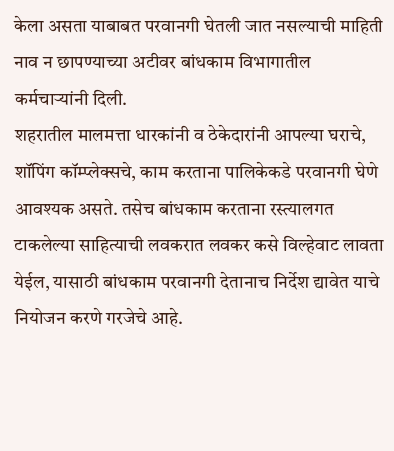केला असता याबाबत परवानगी घेतली जात नसल्याची माहिती नाव न छापण्याच्या अटीवर बांधकाम विभागातील कर्मचाऱ्यांनी दिली.
शहरातील मालमत्ता धारकांनी व ठेकेदारांनी आपल्या घराचे, शॉपिंग कॉम्प्लेक्सचे, काम करताना पालिकेकडे परवानगी घेणे आवश्यक असते. तसेच बांधकाम करताना रस्त्यालगत टाकलेल्या साहित्याची लवकरात लवकर कसे विल्हेवाट लावता येईल, यासाठी बांधकाम परवानगी देतानाच निर्देश द्यावेत याचे नियोजन करणे गरजेचे आहे.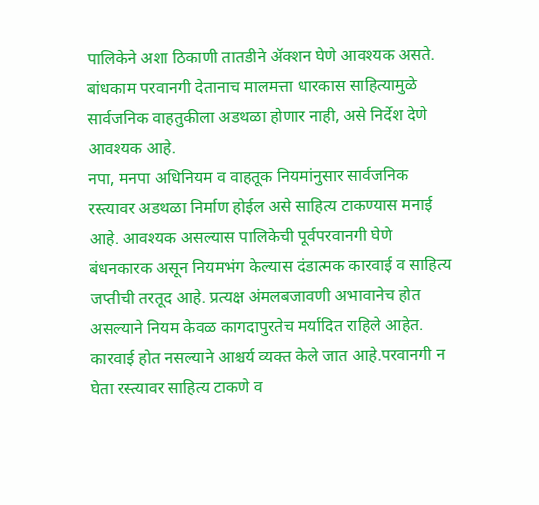पालिकेने अशा ठिकाणी तातडीने ॲक्शन घेणे आवश्यक असते. बांधकाम परवानगी देतानाच मालमत्ता धारकास साहित्यामुळे सार्वजनिक वाहतुकीला अडथळा होणार नाही, असे निर्देश देणे आवश्यक आहे.
नपा, मनपा अधिनियम व वाहतूक नियमांनुसार सार्वजनिक रस्त्यावर अडथळा निर्माण होईल असे साहित्य टाकण्यास मनाई आहे. आवश्यक असल्यास पालिकेची पूर्वपरवानगी घेणे बंधनकारक असून नियमभंग केल्यास दंडात्मक कारवाई व साहित्य जप्तीची तरतूद आहे. प्रत्यक्ष अंमलबजावणी अभावानेच होत असल्याने नियम केवळ कागदापुरतेच मर्यादित राहिले आहेत.
कारवाई होत नसल्याने आश्चर्य व्यक्त केले जात आहे.परवानगी न घेता रस्त्यावर साहित्य टाकणे व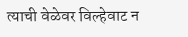त्याची वेळेवर विल्हेवाट न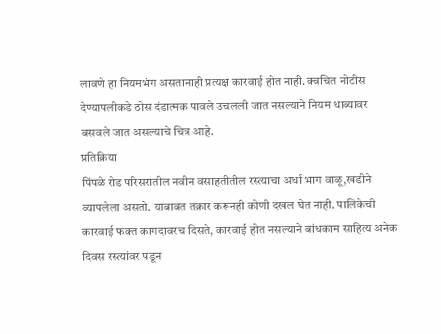लावणे हा नियमभंग असतानाही प्रत्यक्ष कारवाई होत नाही. क्वचित नोटीस देण्यापलीकडे ठोस दंडात्मक पावले उचलली जात नसल्याने नियम धाब्यावर बसवले जात असल्याचे चित्र आहे.
प्रतिक्रिया
पिंपळे रोड परिसरातील नवीन वसाहतीतील रस्त्याचा अर्धा भाग वाळू,खडीने व्यापलेला असतो. याबाबत तक्रार करूनही कोणी दखल घेत नाही. पालिकेची कारवाई फक्त कागदावरच दिसते, कारवाई होत नसल्याने बांधकाम साहित्य अनेक दिवस रस्त्यांवर पडून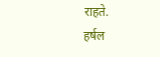राहते.
हर्षल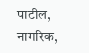पाटील, नागरिक,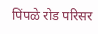पिंपळे रोड परिसर